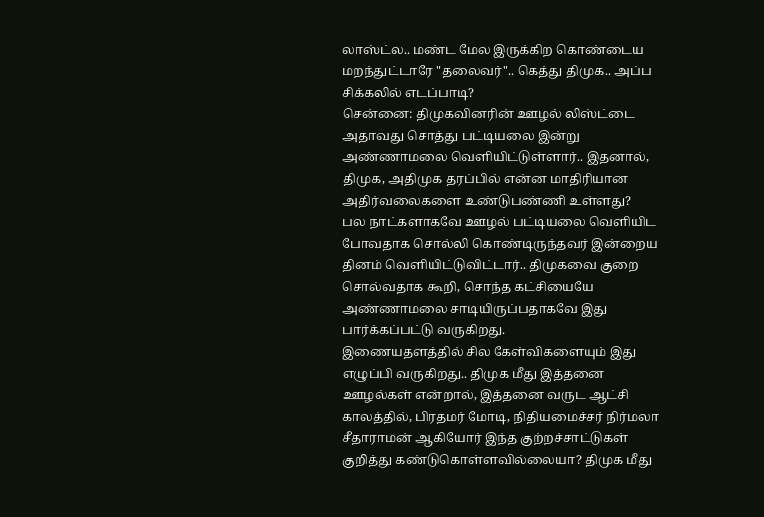லாஸ்ட்ல.. மண்ட மேல இருக்கிற கொண்டைய மறந்துட்டாரே "தலைவர்".. கெத்து திமுக.. அப்ப சிக்கலில் எடப்பாடி?
சென்னை: திமுகவினரின் ஊழல் லிஸ்ட்டை அதாவது சொத்து பட்டியலை இன்று அண்ணாமலை வெளியிட்டுள்ளார்.. இதனால், திமுக, அதிமுக தரப்பில் என்ன மாதிரியான அதிர்வலைகளை உண்டுபண்ணி உள்ளது?
பல நாட்களாகவே ஊழல் பட்டியலை வெளியிட போவதாக சொல்லி கொண்டிருந்தவர் இன்றைய தினம் வெளியிட்டுவிட்டார்.. திமுகவை குறை சொல்வதாக கூறி, சொந்த கட்சியையே அண்ணாமலை சாடியிருப்பதாகவே இது பார்க்கப்பட்டு வருகிறது.
இணையதளத்தில் சில கேள்விகளையும் இது எழுப்பி வருகிறது.. திமுக மீது இத்தனை ஊழல்கள் என்றால், இத்தனை வருட ஆட்சி காலத்தில், பிரதமர் மோடி, நிதியமைச்சர் நிர்மலா சீதாராமன் ஆகியோர் இந்த குற்றச்சாட்டுகள் குறித்து கண்டுகொள்ளவில்லையா? திமுக மீது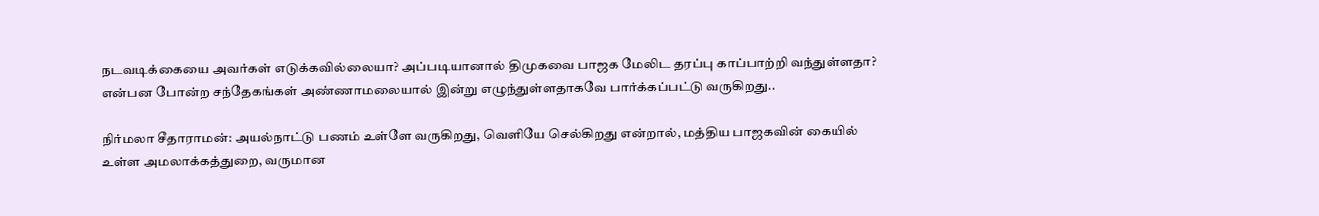நடவடிக்கையை அவர்கள் எடுக்கவில்லையா? அப்படியானால் திமுகவை பாஜக மேலிட தரப்பு காப்பாற்றி வந்துள்ளதா? என்பன போன்ற சந்தேகங்கள் அண்ணாமலையால் இன்று எழுந்துள்ளதாகவே பார்க்கப்பட்டு வருகிறது..

நிர்மலா சீதாராமன்: அயல்நாட்டு பணம் உள்ளே வருகிறது, வெளியே செல்கிறது என்றால், மத்திய பாஜகவின் கையில் உள்ள அமலாக்கத்துறை, வருமான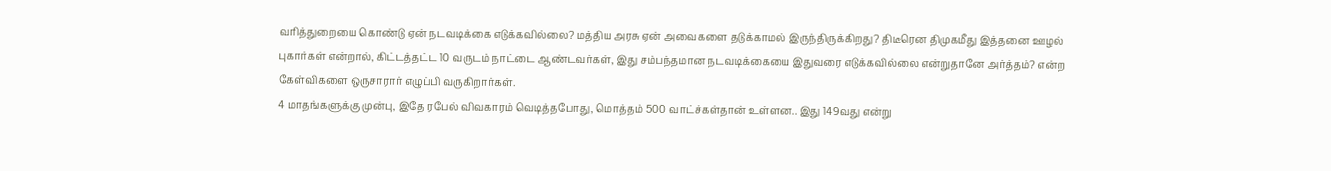வரித்துறையை கொண்டு ஏன் நடவடிக்கை எடுக்கவில்லை? மத்திய அரசு ஏன் அவைகளை தடுக்காமல் இருந்திருக்கிறது? திடீரென திமுகமீது இத்தனை ஊழல் புகார்கள் என்றால், கிட்டத்தட்ட 10 வருடம் நாட்டை ஆண்டவர்கள், இது சம்பந்தமான நடவடிக்கையை இதுவரை எடுக்கவில்லை என்றுதானே அர்த்தம்? என்ற கேள்விகளை ஒருசாரார் எழுப்பி வருகிறார்கள்.
4 மாதங்களுக்கு முன்பு, இதே ரபேல் விவகாரம் வெடித்தபோது, மொத்தம் 500 வாட்ச்கள்தான் உள்ளன.. இது 149வது என்று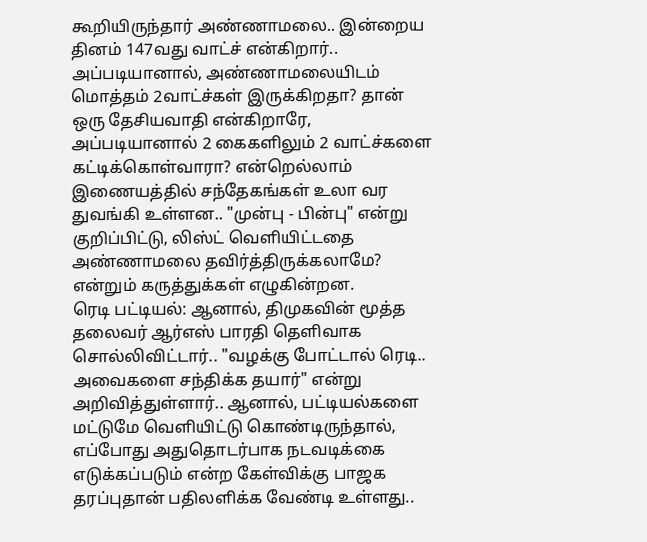கூறியிருந்தார் அண்ணாமலை.. இன்றைய தினம் 147வது வாட்ச் என்கிறார்.. அப்படியானால், அண்ணாமலையிடம் மொத்தம் 2வாட்ச்கள் இருக்கிறதா? தான் ஒரு தேசியவாதி என்கிறாரே, அப்படியானால் 2 கைகளிலும் 2 வாட்ச்களை கட்டிக்கொள்வாரா? என்றெல்லாம் இணையத்தில் சந்தேகங்கள் உலா வர துவங்கி உள்ளன.. "முன்பு - பின்பு" என்று குறிப்பிட்டு, லிஸ்ட் வெளியிட்டதை அண்ணாமலை தவிர்த்திருக்கலாமே? என்றும் கருத்துக்கள் எழுகின்றன.
ரெடி பட்டியல்: ஆனால், திமுகவின் மூத்த தலைவர் ஆர்எஸ் பாரதி தெளிவாக சொல்லிவிட்டார்.. "வழக்கு போட்டால் ரெடி.. அவைகளை சந்திக்க தயார்" என்று அறிவித்துள்ளார்.. ஆனால், பட்டியல்களை மட்டுமே வெளியிட்டு கொண்டிருந்தால், எப்போது அதுதொடர்பாக நடவடிக்கை எடுக்கப்படும் என்ற கேள்விக்கு பாஜக தரப்புதான் பதிலளிக்க வேண்டி உள்ளது..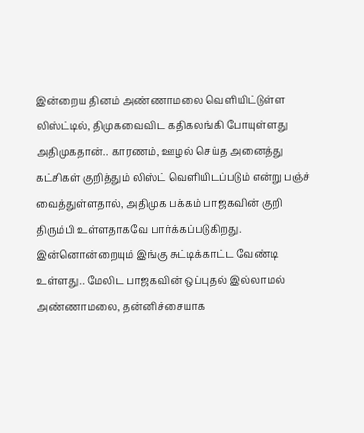இன்றைய தினம் அண்ணாமலை வெளியிட்டுள்ள லிஸ்ட்டில், திமுகவைவிட கதிகலங்கி போயுள்ளது அதிமுகதான்.. காரணம், ஊழல் செய்த அனைத்து கட்சிகள் குறித்தும் லிஸ்ட் வெளியிடப்படும் என்று பஞ்ச் வைத்துள்ளதால், அதிமுக பக்கம் பாஜகவின் குறி திரும்பி உள்ளதாகவே பார்க்கப்படுகிறது.
இன்னொன்றையும் இங்கு சுட்டிக்காட்ட வேண்டி உள்ளது.. மேலிட பாஜகவின் ஒப்புதல் இல்லாமல் அண்ணாமலை, தன்னிச்சையாக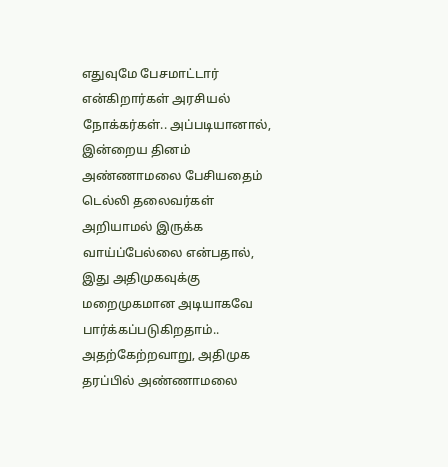எதுவுமே பேசமாட்டார் என்கிறார்கள் அரசியல் நோக்கர்கள்.. அப்படியானால், இன்றைய தினம் அண்ணாமலை பேசியதைம் டெல்லி தலைவர்கள் அறியாமல் இருக்க வாய்ப்பேல்லை என்பதால், இது அதிமுகவுக்கு மறைமுகமான அடியாகவே பார்க்கப்படுகிறதாம்.. அதற்கேற்றவாறு, அதிமுக தரப்பில் அண்ணாமலை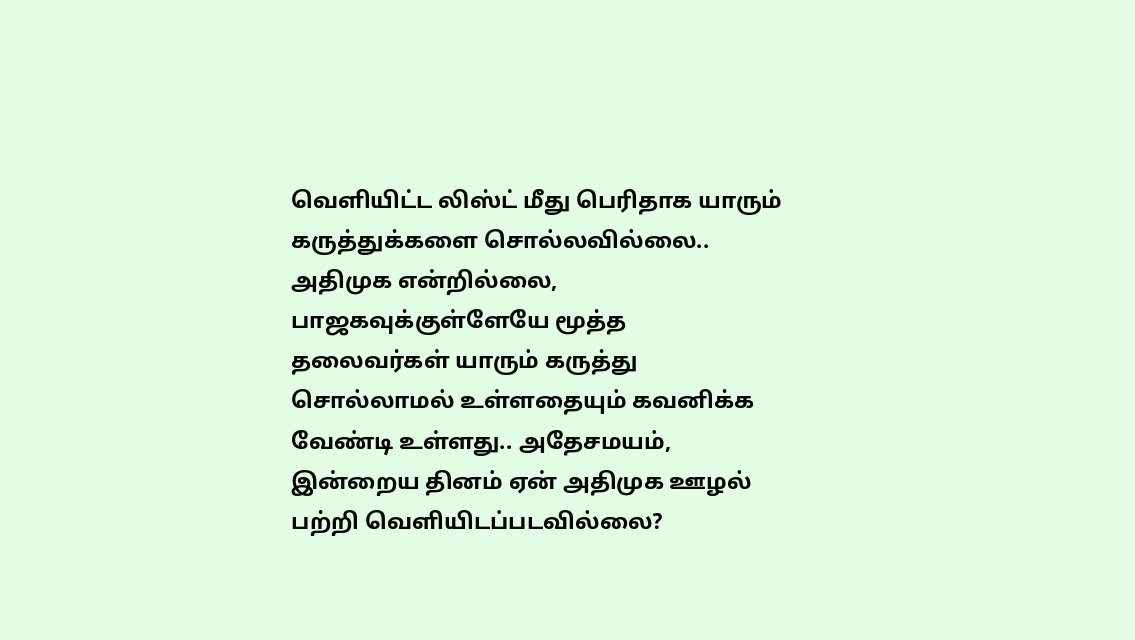வெளியிட்ட லிஸ்ட் மீது பெரிதாக யாரும் கருத்துக்களை சொல்லவில்லை..
அதிமுக என்றில்லை, பாஜகவுக்குள்ளேயே மூத்த தலைவர்கள் யாரும் கருத்து சொல்லாமல் உள்ளதையும் கவனிக்க வேண்டி உள்ளது.. அதேசமயம், இன்றைய தினம் ஏன் அதிமுக ஊழல் பற்றி வெளியிடப்படவில்லை?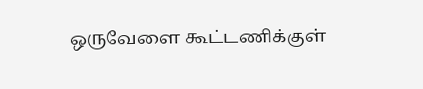ஒருவேளை கூட்டணிக்குள்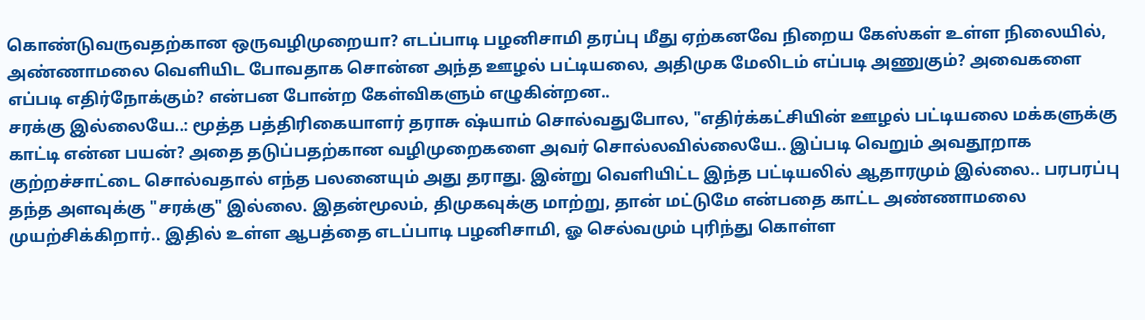கொண்டுவருவதற்கான ஒருவழிமுறையா? எடப்பாடி பழனிசாமி தரப்பு மீது ஏற்கனவே நிறைய கேஸ்கள் உள்ள நிலையில், அண்ணாமலை வெளியிட போவதாக சொன்ன அந்த ஊழல் பட்டியலை, அதிமுக மேலிடம் எப்படி அணுகும்? அவைகளை எப்படி எதிர்நோக்கும்? என்பன போன்ற கேள்விகளும் எழுகின்றன..
சரக்கு இல்லையே..: மூத்த பத்திரிகையாளர் தராசு ஷ்யாம் சொல்வதுபோல, "எதிர்க்கட்சியின் ஊழல் பட்டியலை மக்களுக்கு காட்டி என்ன பயன்? அதை தடுப்பதற்கான வழிமுறைகளை அவர் சொல்லவில்லையே.. இப்படி வெறும் அவதூறாக குற்றச்சாட்டை சொல்வதால் எந்த பலனையும் அது தராது. இன்று வெளியிட்ட இந்த பட்டியலில் ஆதாரமும் இல்லை.. பரபரப்பு தந்த அளவுக்கு "சரக்கு" இல்லை. இதன்மூலம், திமுகவுக்கு மாற்று, தான் மட்டுமே என்பதை காட்ட அண்ணாமலை முயற்சிக்கிறார்.. இதில் உள்ள ஆபத்தை எடப்பாடி பழனிசாமி, ஓ செல்வமும் புரிந்து கொள்ள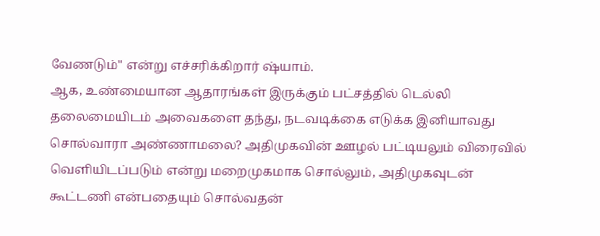வேணடும்" என்று எச்சரிக்கிறார் ஷ்யாம்.
ஆக, உண்மையான ஆதாரங்கள் இருக்கும் பட்சத்தில் டெல்லி தலைமையிடம் அவைகளை தந்து, நடவடிக்கை எடுக்க இனியாவது சொல்வாரா அண்ணாமலை? அதிமுகவின் ஊழல் பட்டியலும் விரைவில் வெளியிடப்படும் என்று மறைமுகமாக சொல்லும், அதிமுகவுடன் கூட்டணி என்பதையும் சொல்வதன்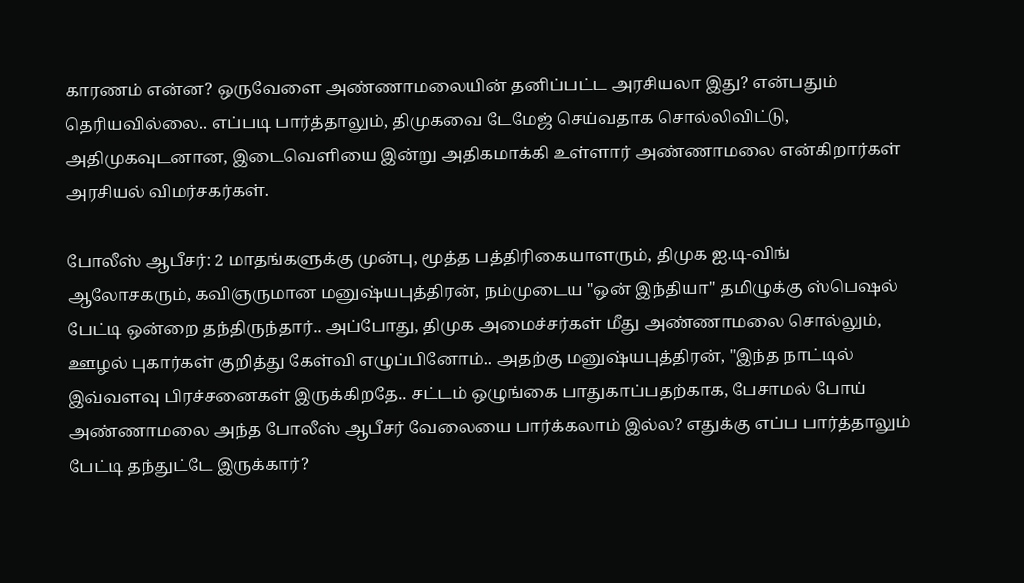காரணம் என்ன? ஒருவேளை அண்ணாமலையின் தனிப்பட்ட அரசியலா இது? என்பதும் தெரியவில்லை.. எப்படி பார்த்தாலும், திமுகவை டேமேஜ் செய்வதாக சொல்லிவிட்டு, அதிமுகவுடனான, இடைவெளியை இன்று அதிகமாக்கி உள்ளார் அண்ணாமலை என்கிறார்கள் அரசியல் விமர்சகர்கள்.

போலீஸ் ஆபீசர்: 2 மாதங்களுக்கு முன்பு, மூத்த பத்திரிகையாளரும், திமுக ஐ.டி-விங் ஆலோசகரும், கவிஞருமான மனுஷ்யபுத்திரன், நம்முடைய "ஒன் இந்தியா" தமிழுக்கு ஸ்பெஷல் பேட்டி ஒன்றை தந்திருந்தார்.. அப்போது, திமுக அமைச்சர்கள் மீது அண்ணாமலை சொல்லும், ஊழல் புகார்கள் குறித்து கேள்வி எழுப்பினோம்.. அதற்கு மனுஷ்யபுத்திரன், "இந்த நாட்டில் இவ்வளவு பிரச்சனைகள் இருக்கிறதே.. சட்டம் ஒழுங்கை பாதுகாப்பதற்காக, பேசாமல் போய் அண்ணாமலை அந்த போலீஸ் ஆபீசர் வேலையை பார்க்கலாம் இல்ல? எதுக்கு எப்ப பார்த்தாலும் பேட்டி தந்துட்டே இருக்கார்?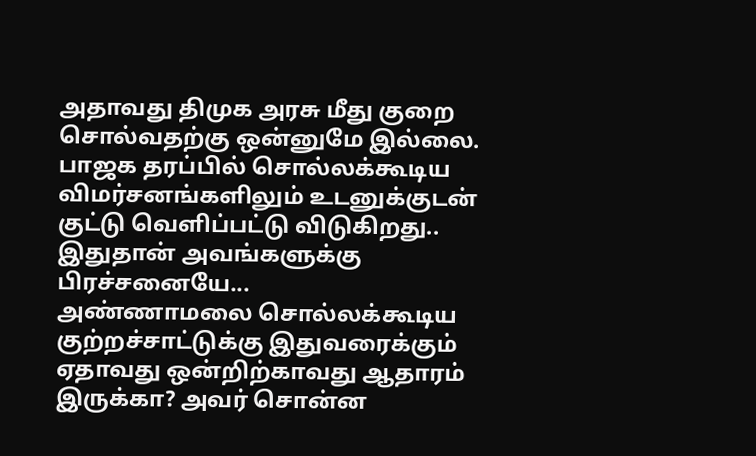அதாவது திமுக அரசு மீது குறை சொல்வதற்கு ஒன்னுமே இல்லை. பாஜக தரப்பில் சொல்லக்கூடிய விமர்சனங்களிலும் உடனுக்குடன் குட்டு வெளிப்பட்டு விடுகிறது.. இதுதான் அவங்களுக்கு பிரச்சனையே...
அண்ணாமலை சொல்லக்கூடிய குற்றச்சாட்டுக்கு இதுவரைக்கும் ஏதாவது ஒன்றிற்காவது ஆதாரம் இருக்கா? அவர் சொன்ன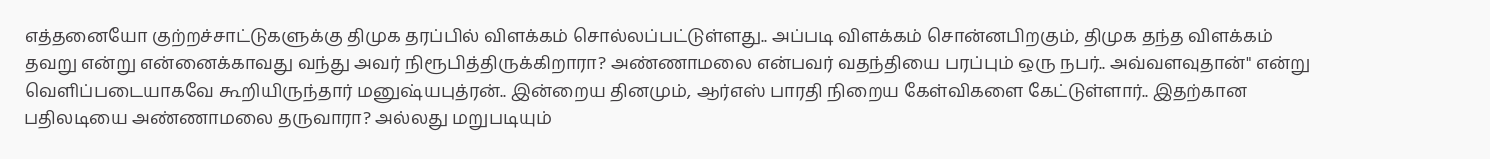எத்தனையோ குற்றச்சாட்டுகளுக்கு திமுக தரப்பில் விளக்கம் சொல்லப்பட்டுள்ளது.. அப்படி விளக்கம் சொன்னபிறகும், திமுக தந்த விளக்கம் தவறு என்று என்னைக்காவது வந்து அவர் நிரூபித்திருக்கிறாரா? அண்ணாமலை என்பவர் வதந்தியை பரப்பும் ஒரு நபர்.. அவ்வளவுதான்" என்று வெளிப்படையாகவே கூறியிருந்தார் மனுஷ்யபுத்ரன்.. இன்றைய தினமும், ஆர்எஸ் பாரதி நிறைய கேள்விகளை கேட்டுள்ளார்.. இதற்கான பதிலடியை அண்ணாமலை தருவாரா? அல்லது மறுபடியும்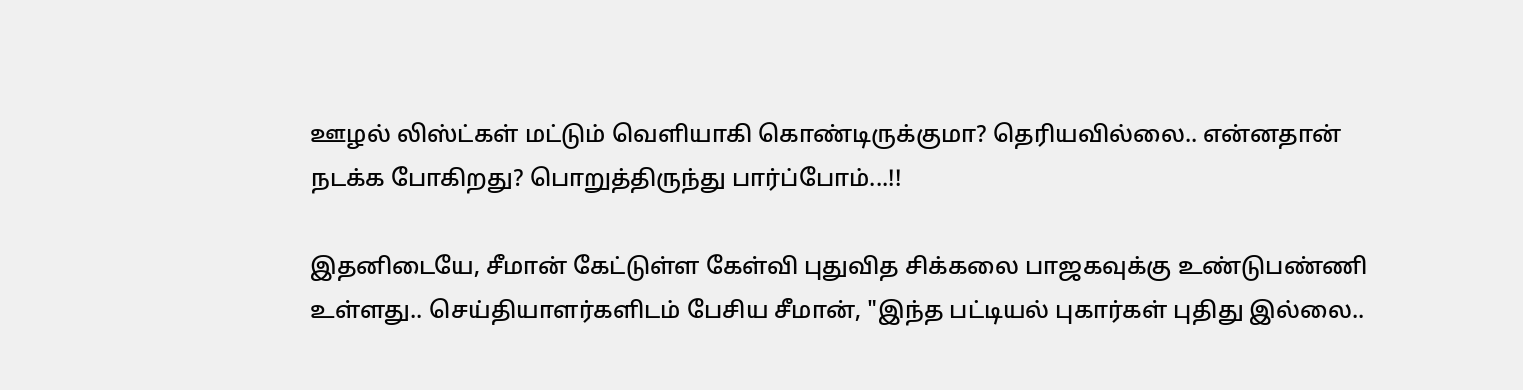ஊழல் லிஸ்ட்கள் மட்டும் வெளியாகி கொண்டிருக்குமா? தெரியவில்லை.. என்னதான் நடக்க போகிறது? பொறுத்திருந்து பார்ப்போம்...!!

இதனிடையே, சீமான் கேட்டுள்ள கேள்வி புதுவித சிக்கலை பாஜகவுக்கு உண்டுபண்ணி உள்ளது.. செய்தியாளர்களிடம் பேசிய சீமான், "இந்த பட்டியல் புகார்கள் புதிது இல்லை..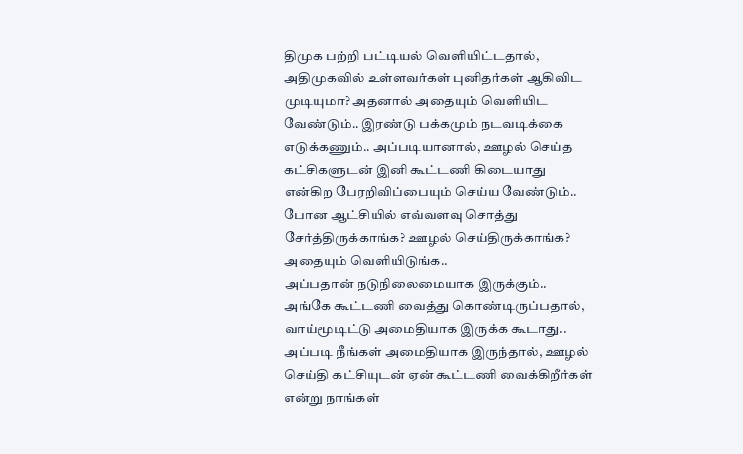திமுக பற்றி பட்டியல் வெளியிட்டதால், அதிமுகவில் உள்ளவர்கள் புனிதர்கள் ஆகிவிட முடியுமா? அதனால் அதையும் வெளியிட வேண்டும்.. இரண்டு பக்கமும் நடவடிக்கை எடுக்கணும்.. அப்படியானால், ஊழல் செய்த கட்சிகளுடன் இனி கூட்டணி கிடையாது என்கிற பேரறிவிப்பையும் செய்ய வேண்டும்.. போன ஆட்சியில் எவ்வளவு சொத்து சேர்த்திருக்காங்க? ஊழல் செய்திருக்காங்க? அதையும் வெளியிடுங்க..
அப்பதான் நடுநிலைமையாக இருக்கும்.. அங்கே கூட்டணி வைத்து கொண்டிருப்பதால், வாய்மூடிட்டு அமைதியாக இருக்க கூடாது.. அப்படி நீங்கள் அமைதியாக இருந்தால், ஊழல் செய்தி கட்சியுடன் ஏன் கூட்டணி வைக்கிறீர்கள் என்று நாங்கள்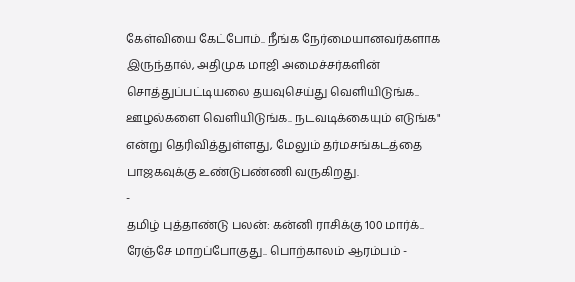கேள்வியை கேட்போம்.. நீங்க நேர்மையானவர்களாக இருந்தால், அதிமுக மாஜி அமைச்சர்களின் சொத்துப்பட்டியலை தயவுசெய்து வெளியிடுங்க.. ஊழல்களை வெளியிடுங்க.. நடவடிக்கையும் எடுங்க" என்று தெரிவித்துள்ளது, மேலும் தர்மசங்கடத்தை பாஜகவுக்கு உண்டுபண்ணி வருகிறது.
-
தமிழ் புத்தாண்டு பலன்: கன்னி ராசிக்கு 100 மார்க்.. ரேஞ்சே மாறப்போகுது.. பொற்காலம் ஆரம்பம் -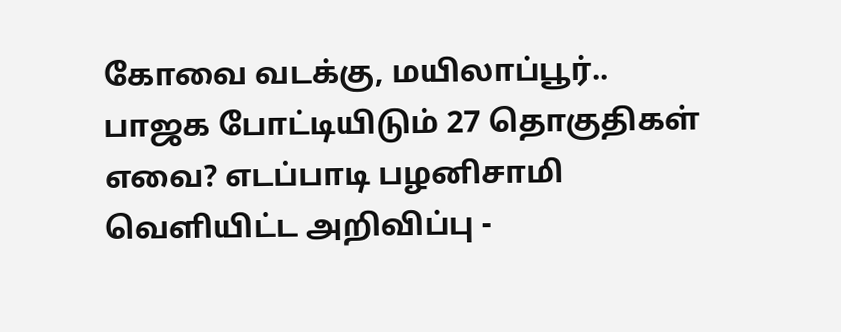கோவை வடக்கு, மயிலாப்பூர்.. பாஜக போட்டியிடும் 27 தொகுதிகள் எவை? எடப்பாடி பழனிசாமி வெளியிட்ட அறிவிப்பு -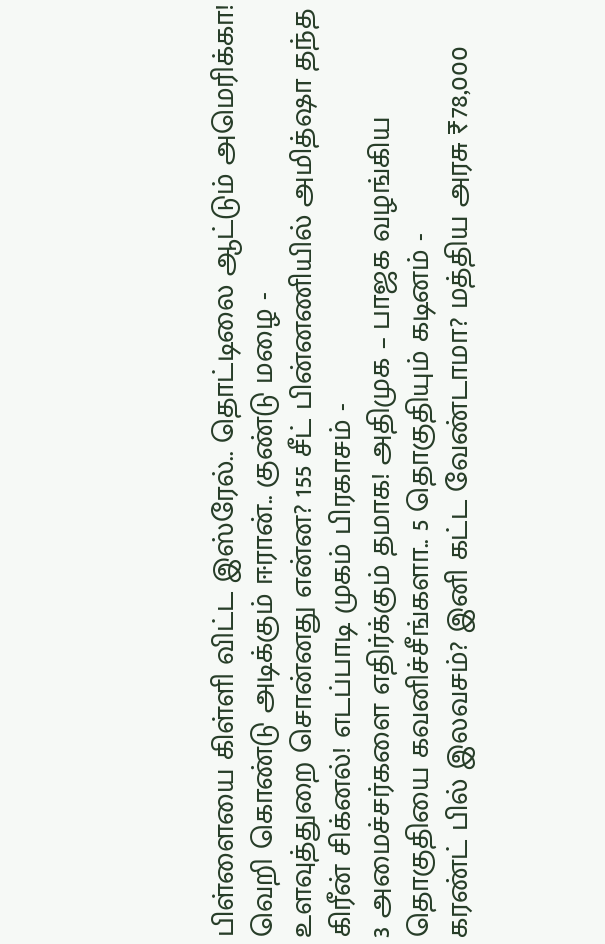பிள்ளையை கிள்ளி விட்ட இஸ்ரேல்.. தொட்டிலை ஆட்டும் அமெரிக்கா! வெறி கொண்டு அடிக்கும் ஈரான்.. குண்டு மழை -
உளவுத்துறை சொன்னது என்ன? 155 சீட் பின்னணியில் அமித்ஷா தந்த கிரீன் சிக்னல்! எடப்பாடி முகம் பிரகாசம் -
3 அமைச்சர்களை எதிர்க்கும் தமாக! அதிமுக – பாஜக வழங்கிய தொகுதியை கவனிச்சீங்களா.. 5 தொகுதியும் கடினம் -
கரண்ட் பில் இலவசம்? இனி கட்ட வேண்டாமா? மத்திய அரசு ₹78,000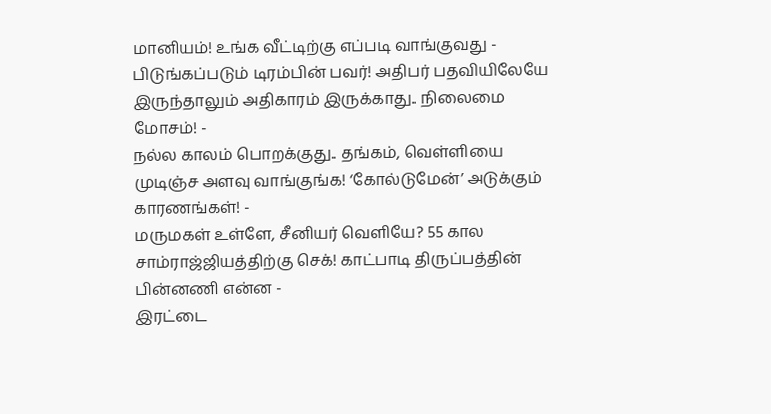மானியம்! உங்க வீட்டிற்கு எப்படி வாங்குவது -
பிடுங்கப்படும் டிரம்பின் பவர்! அதிபர் பதவியிலேயே இருந்தாலும் அதிகாரம் இருக்காது.. நிலைமை மோசம்! -
நல்ல காலம் பொறக்குது.. தங்கம், வெள்ளியை முடிஞ்ச அளவு வாங்குங்க! ‘கோல்டுமேன்’ அடுக்கும் காரணங்கள்! -
மருமகள் உள்ளே, சீனியர் வெளியே? 55 கால சாம்ராஜ்ஜியத்திற்கு செக்! காட்பாடி திருப்பத்தின் பின்னணி என்ன -
இரட்டை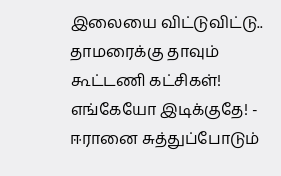இலையை விட்டுவிட்டு.. தாமரைக்கு தாவும் கூட்டணி கட்சிகள்! எங்கேயோ இடிக்குதே! -
ஈரானை சுத்துப்போடும்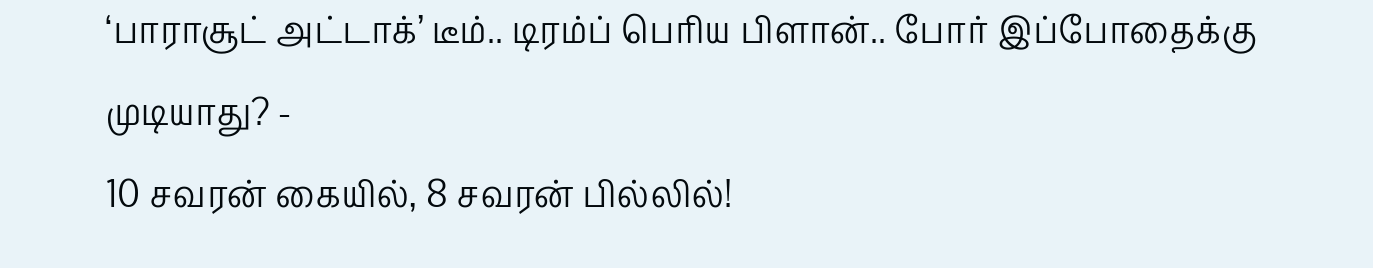‘பாராசூட் அட்டாக்’ டீம்.. டிரம்ப் பெரிய பிளான்.. போர் இப்போதைக்கு முடியாது? -
10 சவரன் கையில், 8 சவரன் பில்லில்!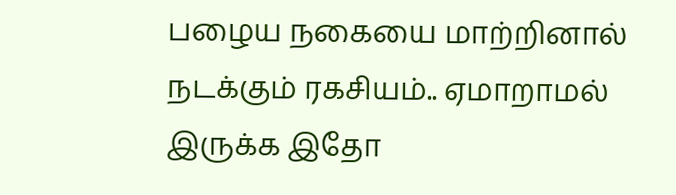பழைய நகையை மாற்றினால் நடக்கும் ரகசியம்.. ஏமாறாமல் இருக்க இதோ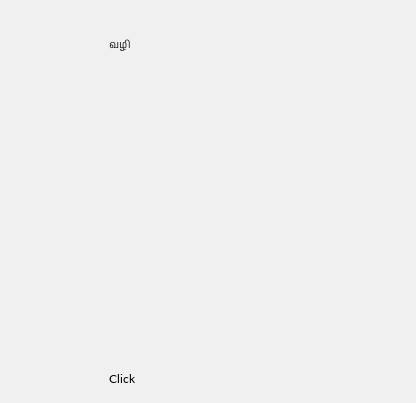வழி












Click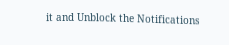it and Unblock the Notifications